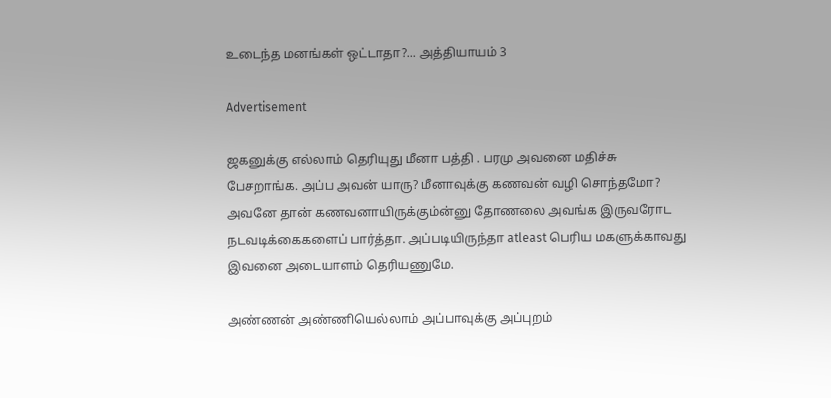உடைந்த மனங்கள் ஒட்டாதா?... அத்தியாயம் 3

Advertisement

ஜகனுக்கு எல்லாம் தெரியுது மீனா பத்தி . பரமு அவனை மதிச்சு பேசறாங்க. அப்ப அவன் யாரு? மீனாவுக்கு கணவன் வழி சொந்தமோ? அவனே தான் கணவனாயிருக்கும்ன்னு தோணலை அவங்க இருவரோட நடவடிக்கைகளைப் பார்த்தா. அப்படியிருந்தா atleast பெரிய மகளுக்காவது இவனை அடையாளம் தெரியணுமே.

அண்ணன் அண்ணியெல்லாம் அப்பாவுக்கு அப்புறம்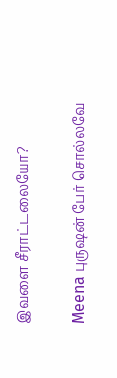இவளை சீராட்டலையோ?

Meena புருஷன் பேர் சொல்லவே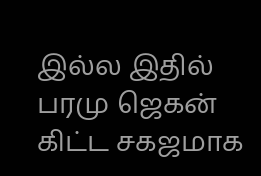இல்ல இதில் பரமு ஜெகன் கிட்ட சகஜமாக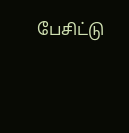பேசிட்டு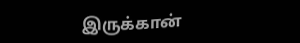இருக்கான்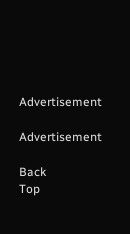Advertisement

Advertisement

Back
Top